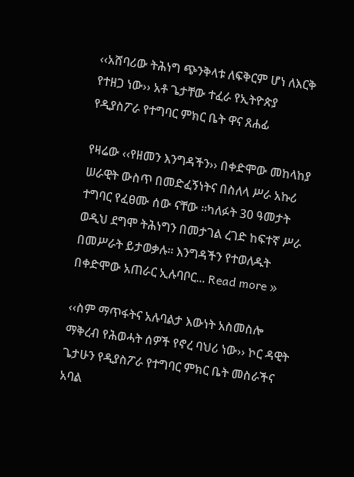‹‹አሸባሪው ትሕነግ ጭንቅላቱ ለፍቅርም ሆነ ለእርቅ የተዘጋ ነው›› አቶ ጌታቸው ተፈራ የኢትዮጵያ የዲያስፖራ የተግባር ምክር ቤት ዋና ጸሐፊ

የዛሬው ‹‹የዘመን እንግዳችን›› በቀድሞው መከላከያ ሠራዊት ውስጥ በመድፈኝነትና በስለላ ሥራ አኩሪ ተግባር የፈፀሙ ሰው ናቸው ።ካለፉት 30 ዓመታት ወዲህ ደግሞ ትሕነግን በመታገል ረገድ ከፍተኛ ሥራ በመሥራት ይታወቃሉ። እንግዳችን የተወለዱት በቀድሞው አጠራር ኢሉባቦር... Read more »

‹‹ስም ማጥፋትና አሉባልታ እውነት አስመስሎ ማቅረብ የሕወሓት ሰዎች የኖረ ባህሪ ነው›› ኮር ዳዊት ጌታሁን የዲያስፖራ የተግባር ምክር ቤት መስራችና አባል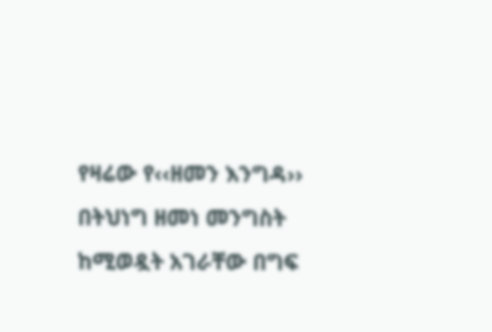የዛሬው የ‹‹ዘመን እንግዳ›› በትህነግ ዘመነ መንግስት ከሚወዷት አገራቸው በግፍ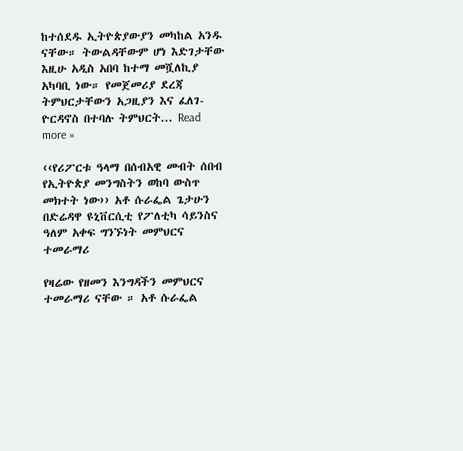ከተሰደዱ ኢትዮጵያውያን መካከል አንዱ ናቸው። ትውልዳቸውም ሆነ እድገታቸው እዚሁ አዲስ አበባ ከተማ መሿለኪያ አካባቢ ነው። የመጀመሪያ ደረጃ ትምህርታቸውን አጋዚያን እና ፈለገ-ዮርዳኖስ በተባሉ ትምህርት... Read more »

‹‹የሪፖርቱ ዓላማ በሰብአዊ መብት ሰበብ የኢትዮጵያ መንግስትን ወከባ ውስጥ መክተት ነው›› አቶ ሱራፌል ጌታሁን በድሬዳዋ ዩኒቨርሲቲ የፖለቲካ ሳይንስና ዓለም አቀፍ ግንኙነት መምህርና ተመራማሪ

የዛሬው የዘመን እንግዳችን መምህርና ተመራማሪ ናቸው ። አቶ ሱራፌል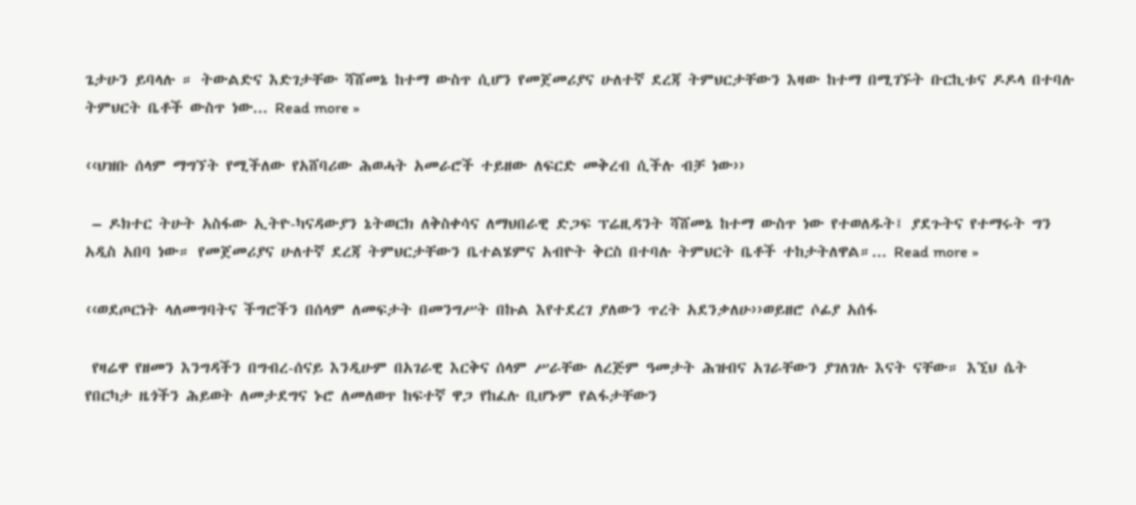ጌታሁን ይባላሉ ። ትውልድና እድገታቸው ሻሸመኔ ከተማ ውስጥ ሲሆን የመጀመሪያና ሁለተኛ ደረጃ ትምህርታቸውን እዛው ከተማ በሚገኙት ቡርኪቱና ዶዶላ በተባሉ ትምህርት ቤቶች ውስጥ ነው... Read more »

‹‹ህዝቡ ሰላም ማግኘት የሚችለው የአሸባሪው ሕወሓት አመራሮች ተይዘው ለፍርድ መቅረብ ሲችሉ ብቻ ነው››

 – ዶክተር ትሁት አስፋው ኢትዮ-ካናዳውያን ኔትወርክ ለቅስቀሳና ለማህበራዊ ድጋፍ ፕሬዚዳንት ሻሸመኔ ከተማ ውስጥ ነው የተወለዱት፤ ያደጉትና የተማሩት ግን አዲስ አበባ ነው። የመጀመሪያና ሁለተኛ ደረጃ ትምህርታቸውን ቤተልሄምና አብዮት ቅርስ በተባሉ ትምህርት ቤቶች ተከታትለዋል።... Read more »

‹‹ወደጦርነት ላለመግባትና ችግሮችን በሰላም ለመፍታት በመንግሥት በኩል እየተደረገ ያለውን ጥረት አደንቃለሁ››ወይዘሮ ሶፊያ አሰፋ

 የዛሬዋ የዘመን እንግዳችን በግብረ-ሰናይ እንዲሁም በአገራዊ እርቅና ሰላም ሥራቸው ለረጅም ዓመታት ሕዝብና አገራቸውን ያገለገሉ እናት ናቸው። እኚህ ሴት የበርካታ ዜጎችን ሕይወት ለመታደግና ኑሮ ለመለወጥ ከፍተኛ ዋጋ የከፈሉ ቢሆኑም የልፋታቸውን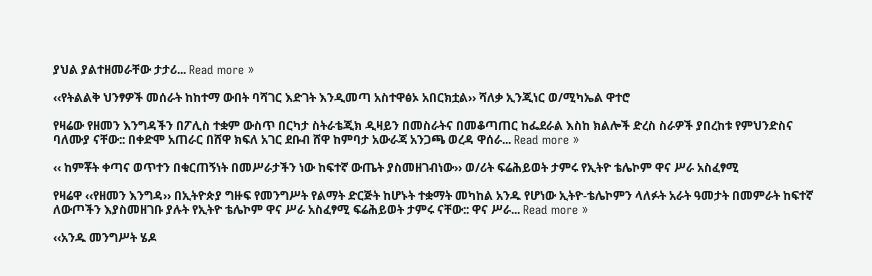ያህል ያልተዘመራቸው ታታሪ... Read more »

‹‹የትልልቅ ህንፃዎች መሰራት ከከተማ ውበት ባሻገር እድገት እንዲመጣ አስተዋፅኦ አበርክቷል›› ሻለቃ ኢንጂነር ወ/ሚካኤል ዋተሮ

የዛሬው የዘመን እንግዳችን በፖሊስ ተቋም ውስጥ በርካታ ስትራቴጂክ ዲዛይን በመስራትና በመቆጣጠር ከፌደራል እስከ ክልሎች ድረስ ስራዎች ያበረከቱ የምህንድስና ባለሙያ ናቸው:: በቀድሞ አጠራር በሸዋ ክፍለ አገር ደቡብ ሸዋ ከምባታ አውራጃ አንጋጫ ወረዳ ዋሰራ... Read more »

‹‹ ከምቾት ቀጣና ወጥተን በቁርጠኝነት በመሥራታችን ነው ከፍተኛ ውጤት ያስመዘገብነው›› ወ/ሪት ፍሬሕይወት ታምሩ የኢትዮ ቴሌኮም ዋና ሥራ አስፈፃሚ

የዛሬዋ ‹‹የዘመን እንግዳ›› በኢትዮጵያ ግዙፍ የመንግሥት የልማት ድርጅት ከሆኑት ተቋማት መካከል አንዱ የሆነው ኢትዮ-ቴሌኮምን ላለፉት አራት ዓመታት በመምራት ከፍተኛ ለውጦችን እያስመዘገቡ ያሉት የኢትዮ ቴሌኮም ዋና ሥራ አስፈፃሚ ፍሬሕይወት ታምሩ ናቸው:: ዋና ሥራ... Read more »

‹‹አንዱ መንግሥት ሄዶ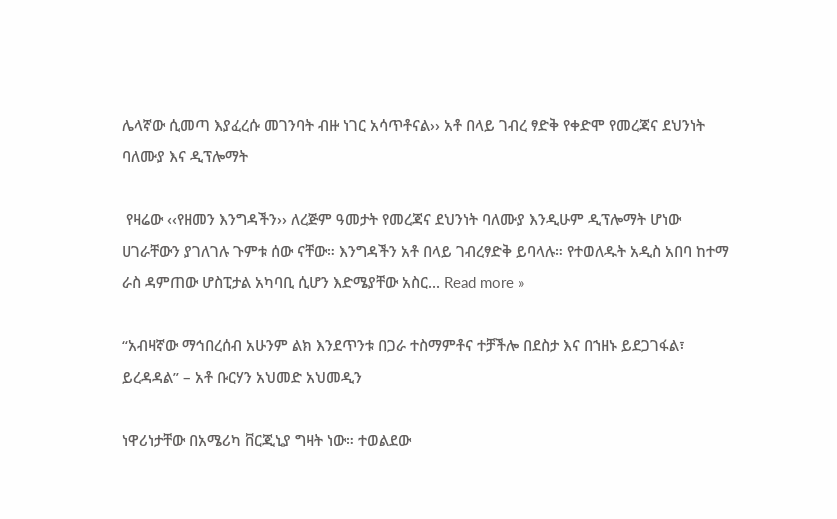ሌላኛው ሲመጣ እያፈረሱ መገንባት ብዙ ነገር አሳጥቶናል›› አቶ በላይ ገብረ ፃድቅ የቀድሞ የመረጃና ደህንነት ባለሙያ እና ዲፕሎማት

 የዛሬው ‹‹የዘመን እንግዳችን›› ለረጅም ዓመታት የመረጃና ደህንነት ባለሙያ እንዲሁም ዲፕሎማት ሆነው ሀገራቸውን ያገለገሉ ጉምቱ ሰው ናቸው። እንግዳችን አቶ በላይ ገብረፃድቅ ይባላሉ። የተወለዱት አዲስ አበባ ከተማ ራስ ዳምጠው ሆስፒታል አካባቢ ሲሆን እድሜያቸው አስር... Read more »

“አብዛኛው ማኅበረሰብ አሁንም ልክ እንደጥንቱ በጋራ ተስማምቶና ተቻችሎ በደስታ እና በኀዘኑ ይደጋገፋል፣ ይረዳዳል” – አቶ ቡርሃን አህመድ አህመዲን

ነዋሪነታቸው በአሜሪካ ቨርጂኒያ ግዛት ነው። ተወልደው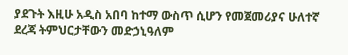ያደጉት እዚሁ አዲስ አበባ ከተማ ውስጥ ሲሆን የመጀመሪያና ሁለተኛ ደረጃ ትምህርታቸውን መድኃኒዓለም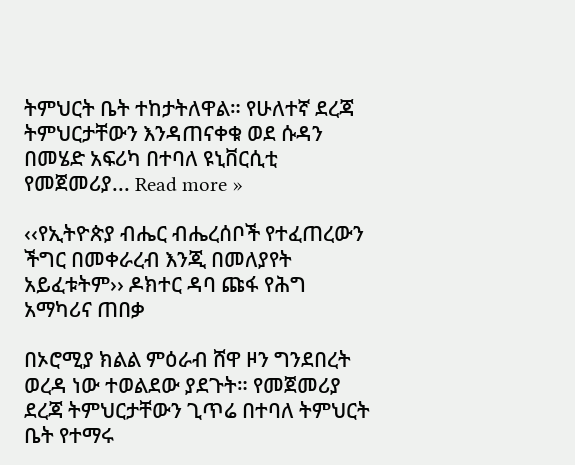ትምህርት ቤት ተከታትለዋል። የሁለተኛ ደረጃ ትምህርታቸውን እንዳጠናቀቁ ወደ ሱዳን በመሄድ አፍሪካ በተባለ ዩኒቨርሲቲ የመጀመሪያ... Read more »

‹‹የኢትዮጵያ ብሔር ብሔረሰቦች የተፈጠረውን ችግር በመቀራረብ እንጂ በመለያየት አይፈቱትም›› ዶክተር ዳባ ጩፋ የሕግ አማካሪና ጠበቃ

በኦሮሚያ ክልል ምዕራብ ሸዋ ዞን ግንደበረት ወረዳ ነው ተወልደው ያደጉት። የመጀመሪያ ደረጃ ትምህርታቸውን ጊጥሬ በተባለ ትምህርት ቤት የተማሩ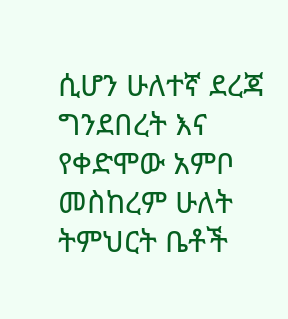ሲሆን ሁለተኛ ደረጃ ግንደበረት እና የቀድሞው አምቦ መስከረም ሁለት ትምህርት ቤቶች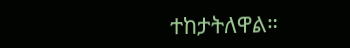ተከታትለዋል።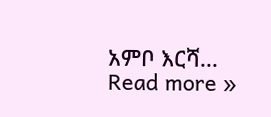አምቦ እርሻ... Read more »